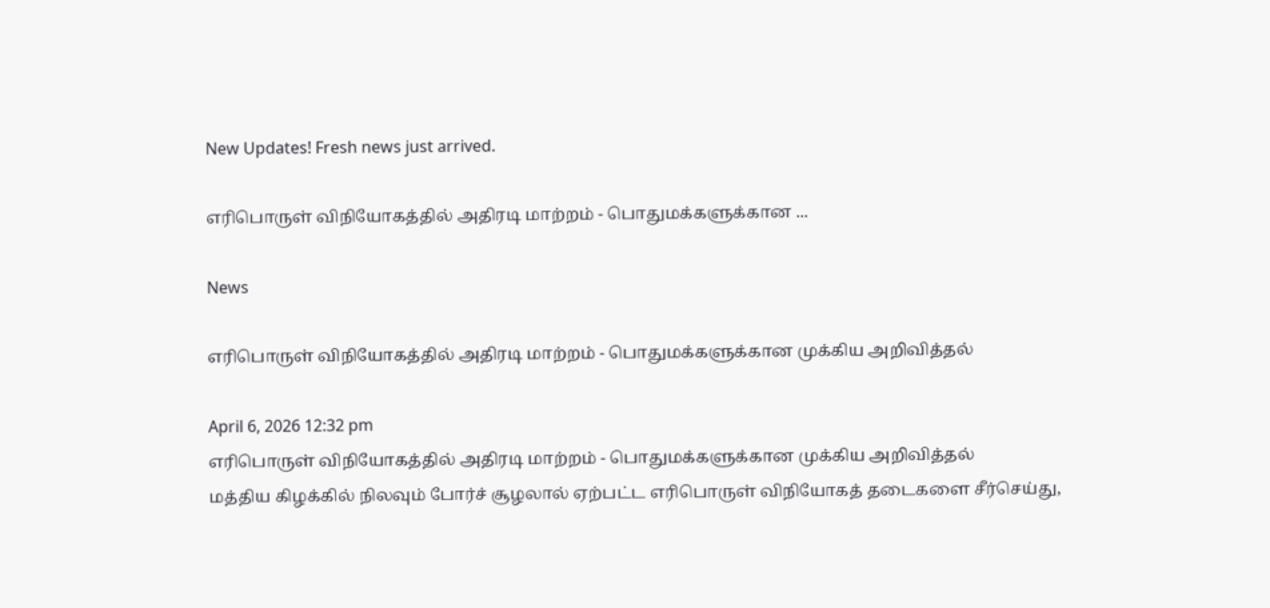New Updates! Fresh news just arrived.

எரிபொருள் விநியோகத்தில் அதிரடி மாற்றம் - பொதுமக்களுக்கான ...

News

எரிபொருள் விநியோகத்தில் அதிரடி மாற்றம் - பொதுமக்களுக்கான முக்கிய அறிவித்தல்

April 6, 2026 12:32 pm
எரிபொருள் விநியோகத்தில் அதிரடி மாற்றம் - பொதுமக்களுக்கான முக்கிய அறிவித்தல்
மத்திய கிழக்கில் நிலவும் போர்ச் சூழலால் ஏற்பட்ட எரிபொருள் விநியோகத் தடைகளை சீர்செய்து,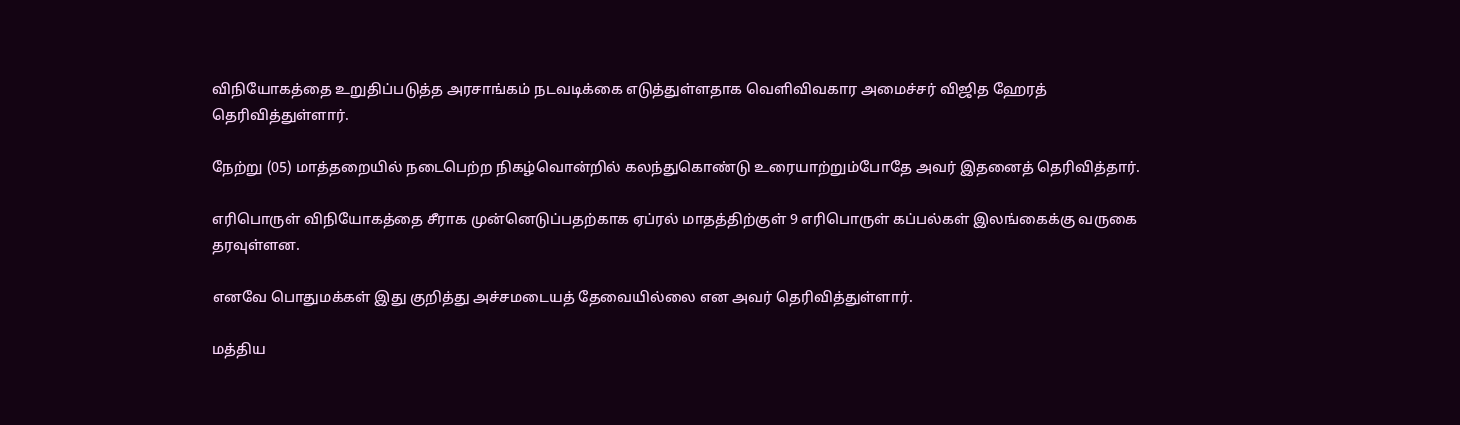விநியோகத்தை உறுதிப்படுத்த அரசாங்கம் நடவடிக்கை எடுத்துள்ளதாக வெளிவிவகார அமைச்சர் விஜித ஹேரத் தெரிவித்துள்ளார்.

நேற்று (05) மாத்தறையில் நடைபெற்ற நிகழ்வொன்றில் கலந்துகொண்டு உரையாற்றும்போதே அவர் இதனைத் தெரிவித்தார்.

எரிபொருள் விநியோகத்தை சீராக முன்னெடுப்பதற்காக ஏப்ரல் மாதத்திற்குள் 9 எரிபொருள் கப்பல்கள் இலங்கைக்கு வருகை தரவுள்ளன.

எனவே பொதுமக்கள் இது குறித்து அச்சமடையத் தேவையில்லை என அவர் தெரிவித்துள்ளார்.

மத்திய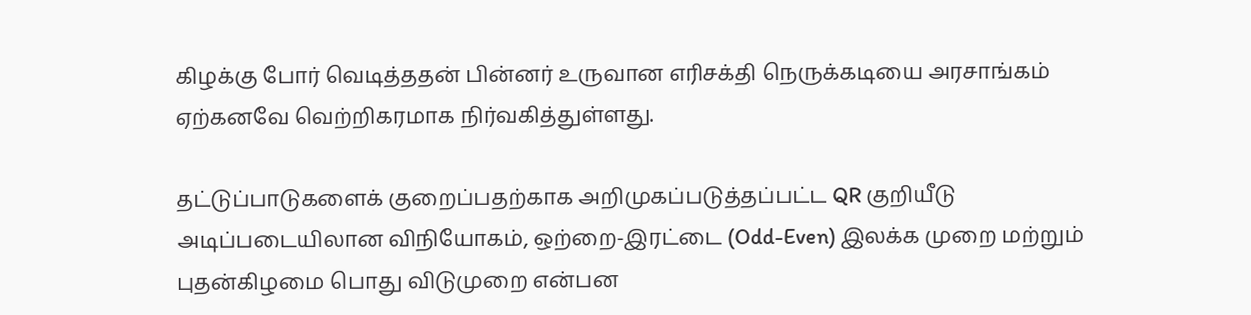கிழக்கு போர் வெடித்ததன் பின்னர் உருவான எரிசக்தி நெருக்கடியை அரசாங்கம் ஏற்கனவே வெற்றிகரமாக நிர்வகித்துள்ளது.

தட்டுப்பாடுகளைக் குறைப்பதற்காக அறிமுகப்படுத்தப்பட்ட QR குறியீடு அடிப்படையிலான விநியோகம், ஒற்றை-இரட்டை (Odd-Even) இலக்க முறை மற்றும் புதன்கிழமை பொது விடுமுறை என்பன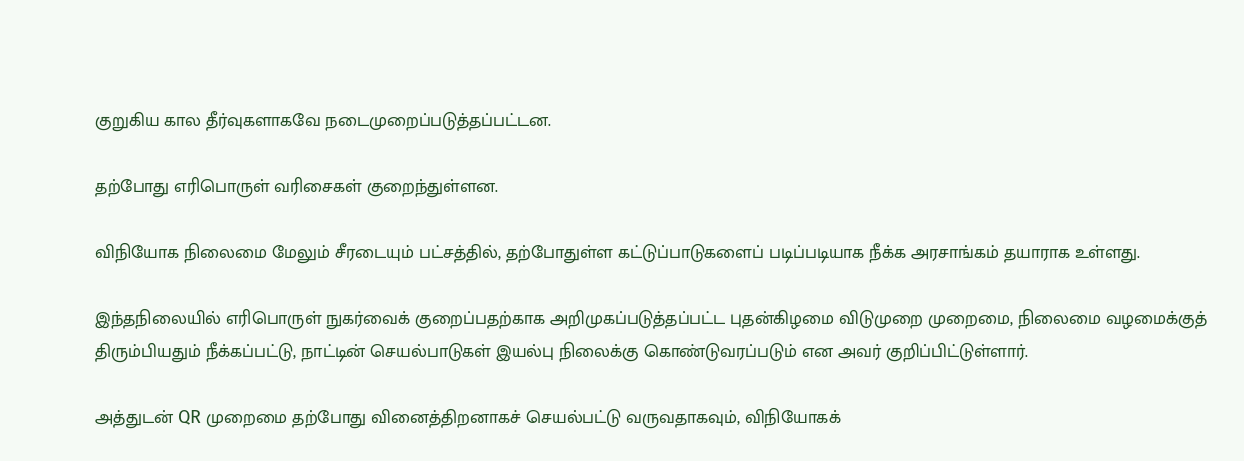குறுகிய கால தீர்வுகளாகவே நடைமுறைப்படுத்தப்பட்டன.

தற்போது எரிபொருள் வரிசைகள் குறைந்துள்ளன.

விநியோக நிலைமை மேலும் சீரடையும் பட்சத்தில், தற்போதுள்ள கட்டுப்பாடுகளைப் படிப்படியாக நீக்க அரசாங்கம் தயாராக உள்ளது.

இந்தநிலையில் எரிபொருள் நுகர்வைக் குறைப்பதற்காக அறிமுகப்படுத்தப்பட்ட புதன்கிழமை விடுமுறை முறைமை, நிலைமை வழமைக்குத் திரும்பியதும் நீக்கப்பட்டு, நாட்டின் செயல்பாடுகள் இயல்பு நிலைக்கு கொண்டுவரப்படும் என அவர் குறிப்பிட்டுள்ளார்.

அத்துடன் QR முறைமை தற்போது வினைத்திறனாகச் செயல்பட்டு வருவதாகவும், விநியோகக்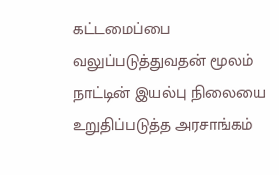கட்டமைப்பை வலுப்படுத்துவதன் மூலம் நாட்டின் இயல்பு நிலையை உறுதிப்படுத்த அரசாங்கம்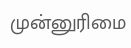முன்னுரிமை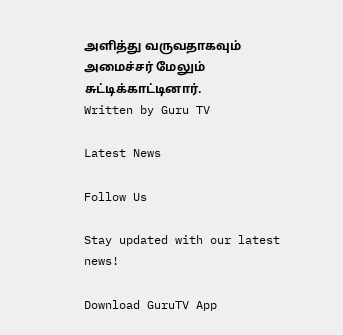அளித்து வருவதாகவும் அமைச்சர் மேலும் சுட்டிக்காட்டினார்.
Written by Guru TV

Latest News

Follow Us

Stay updated with our latest news!

Download GuruTV App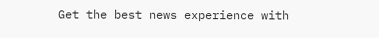Get the best news experience with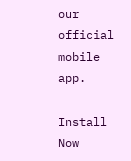our official mobile app.

Install Now